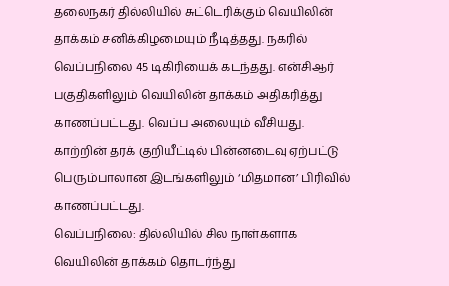தலைநகர் தில்லியில் சுட்டெரிக்கும் வெயிலின் தாக்கம் சனிக்கிழமையும் நீடித்தது. நகரில் வெப்பநிலை 45 டிகிரியைக் கடந்தது. என்சிஆர் பகுதிகளிலும் வெயிலின் தாக்கம் அதிகரித்து காணப்பட்டது. வெப்ப அலையும் வீசியது.
காற்றின் தரக் குறியீட்டில் பின்னடைவு ஏற்பட்டு பெரும்பாலான இடங்களிலும் ‘மிதமான’ பிரிவில் காணப்பட்டது.
வெப்பநிலை: தில்லியில் சில நாள்களாக வெயிலின் தாக்கம் தொடர்ந்து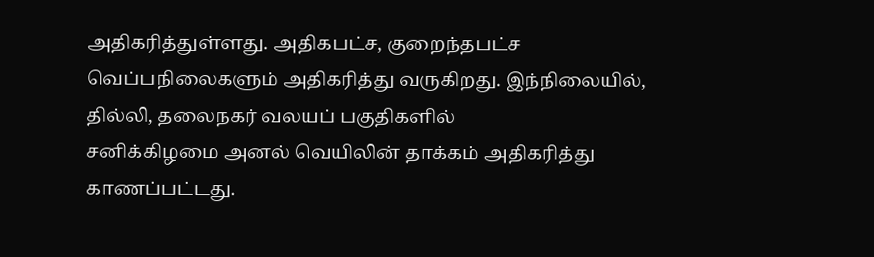அதிகரித்துள்ளது. அதிகபட்ச, குறைந்தபட்ச வெப்பநிலைகளும் அதிகரித்து வருகிறது. இந்நிலையில், தில்லி, தலைநகர் வலயப் பகுதிகளில்
சனிக்கிழமை அனல் வெயிலின் தாக்கம் அதிகரித்து காணப்பட்டது.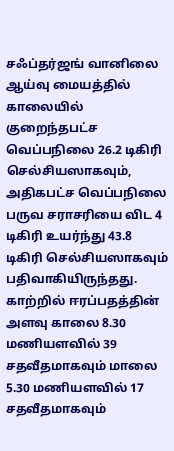சஃப்தர்ஜங் வானிலை ஆய்வு மையத்தில் காலையில் குறைந்தபட்ச வெப்பநிலை 26.2 டிகிரி செல்சியஸாகவும், அதிகபட்ச வெப்பநிலை பருவ சராசரியை விட 4 டிகிரி உயர்ந்து 43.8 டிகிரி செல்சியஸாகவும் பதிவாகியிருந்தது. காற்றில் ஈரப்பதத்தின் அளவு காலை 8.30 மணியளவில் 39 சதவீதமாகவும் மாலை 5.30 மணியளவில் 17 சதவீதமாகவும்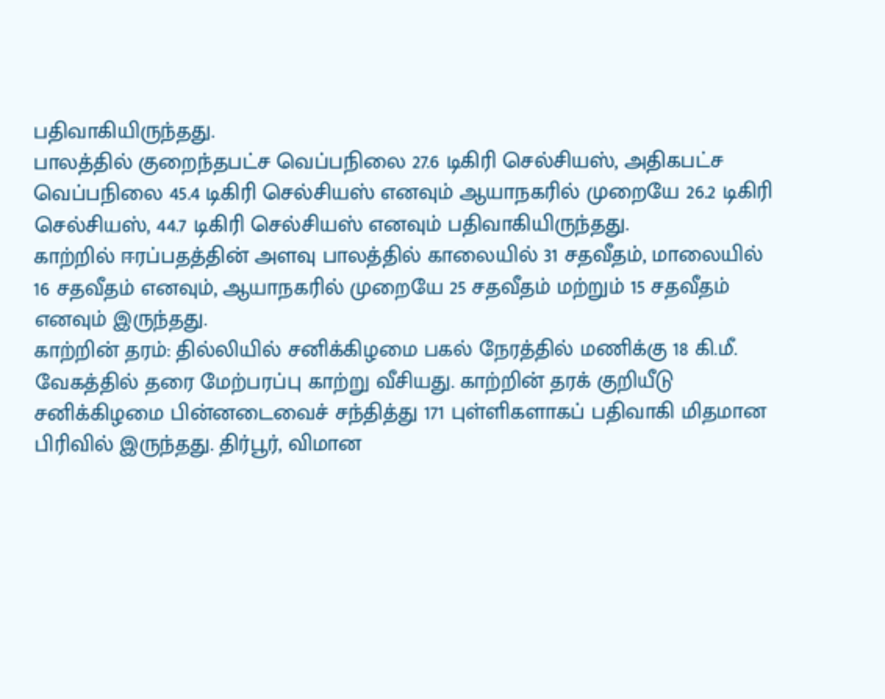பதிவாகியிருந்தது.
பாலத்தில் குறைந்தபட்ச வெப்பநிலை 27.6 டிகிரி செல்சியஸ், அதிகபட்ச வெப்பநிலை 45.4 டிகிரி செல்சியஸ் எனவும் ஆயாநகரில் முறையே 26.2 டிகிரி செல்சியஸ், 44.7 டிகிரி செல்சியஸ் எனவும் பதிவாகியிருந்தது.
காற்றில் ஈரப்பதத்தின் அளவு பாலத்தில் காலையில் 31 சதவீதம், மாலையில் 16 சதவீதம் எனவும், ஆயாநகரில் முறையே 25 சதவீதம் மற்றும் 15 சதவீதம் எனவும் இருந்தது.
காற்றின் தரம்: தில்லியில் சனிக்கிழமை பகல் நேரத்தில் மணிக்கு 18 கி.மீ. வேகத்தில் தரை மேற்பரப்பு காற்று வீசியது. காற்றின் தரக் குறியீடு சனிக்கிழமை பின்னடைவைச் சந்தித்து 171 புள்ளிகளாகப் பதிவாகி மிதமான பிரிவில் இருந்தது. திர்பூர், விமான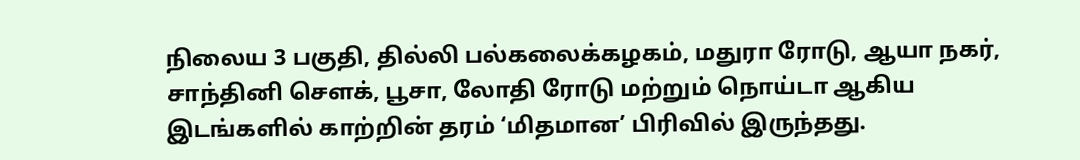நிலைய 3 பகுதி, தில்லி பல்கலைக்கழகம், மதுரா ரோடு, ஆயா நகர், சாந்தினி சௌக், பூசா, லோதி ரோடு மற்றும் நொய்டா ஆகிய இடங்களில் காற்றின் தரம் ‘மிதமான’ பிரிவில் இருந்தது.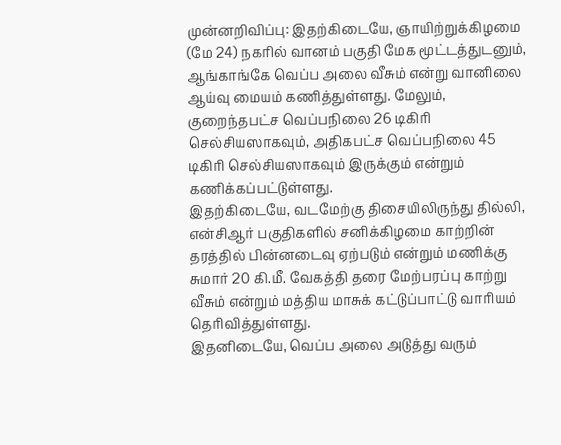முன்னறிவிப்பு: இதற்கிடையே, ஞாயிற்றுக்கிழமை (மே 24) நகரில் வானம் பகுதி மேக மூட்டத்துடனும், ஆங்காங்கே வெப்ப அலை வீசும் என்று வானிலை ஆய்வு மையம் கணித்துள்ளது. மேலும், குறைந்தபட்ச வெப்பநிலை 26 டிகிரி செல்சியஸாகவும், அதிகபட்ச வெப்பநிலை 45 டிகிரி செல்சியஸாகவும் இருக்கும் என்றும் கணிக்கப்பட்டுள்ளது.
இதற்கிடையே, வடமேற்கு திசையிலிருந்து தில்லி, என்சிஆர் பகுதிகளில் சனிக்கிழமை காற்றின் தரத்தில் பின்னடைவு ஏற்படும் என்றும் மணிக்கு சுமார் 20 கி.மீ. வேகத்தி தரை மேற்பரப்பு காற்று வீசும் என்றும் மத்திய மாசுக் கட்டுப்பாட்டு வாரியம் தெரிவித்துள்ளது.
இதனிடையே, வெப்ப அலை அடுத்து வரும்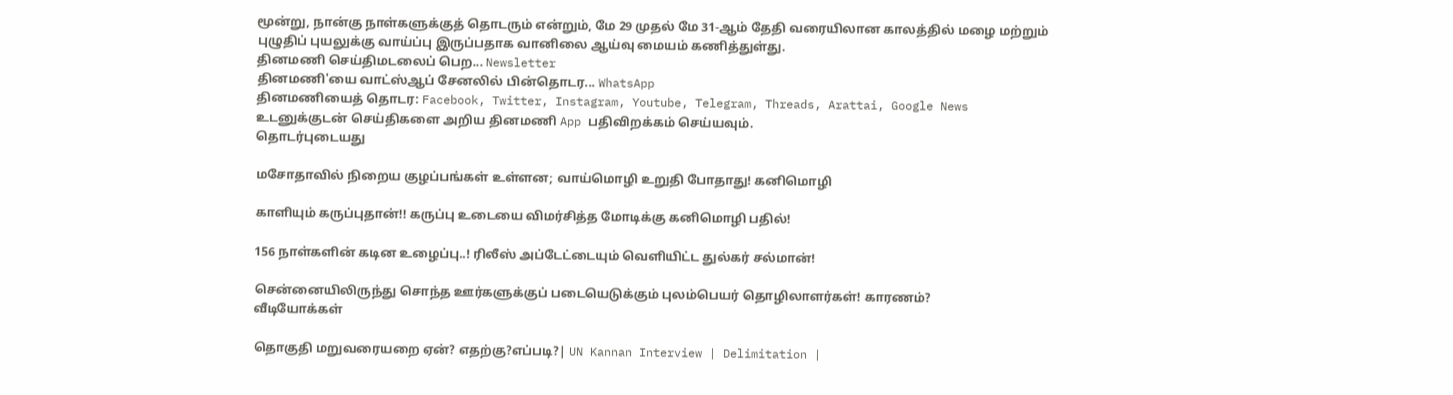மூன்று, நான்கு நாள்களுக்குத் தொடரும் என்றும், மே 29 முதல் மே 31-ஆம் தேதி வரையிலான காலத்தில் மழை மற்றும் புழுதிப் புயலுக்கு வாய்ப்பு இருப்பதாக வானிலை ஆய்வு மையம் கணித்துள்து.
தினமணி செய்திமடலைப் பெற... Newsletter
தினமணி'யை வாட்ஸ்ஆப் சேனலில் பின்தொடர... WhatsApp
தினமணியைத் தொடர: Facebook, Twitter, Instagram, Youtube, Telegram, Threads, Arattai, Google News
உடனுக்குடன் செய்திகளை அறிய தினமணி App பதிவிறக்கம் செய்யவும்.
தொடர்புடையது

மசோதாவில் நிறைய குழப்பங்கள் உள்ளன; வாய்மொழி உறுதி போதாது! கனிமொழி

காளியும் கருப்புதான்!! கருப்பு உடையை விமர்சித்த மோடிக்கு கனிமொழி பதில்!

156 நாள்களின் கடின உழைப்பு..! ரிலீஸ் அப்டேட்டையும் வெளியிட்ட துல்கர் சல்மான்!

சென்னையிலிருந்து சொந்த ஊர்களுக்குப் படையெடுக்கும் புலம்பெயர் தொழிலாளர்கள்! காரணம்?
வீடியோக்கள்

தொகுதி மறுவரையறை ஏன்? எதற்கு?எப்படி?| UN Kannan Interview | Delimitation |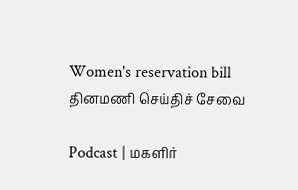Women's reservation bill
தினமணி செய்திச் சேவை

Podcast | மகளிர்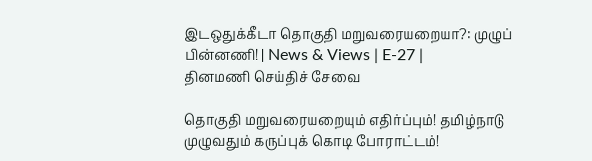இடஒதுக்கீடா தொகுதி மறுவரையறையா?: முழுப் பின்னணி! | News & Views | E-27 |
தினமணி செய்திச் சேவை

தொகுதி மறுவரையறையும் எதிர்ப்பும்! தமிழ்நாடு முழுவதும் கருப்புக் கொடி போராட்டம்!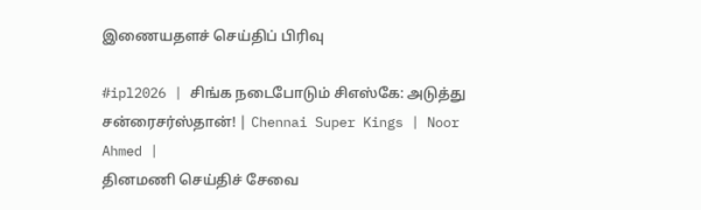இணையதளச் செய்திப் பிரிவு

#ipl2026 | சிங்க நடைபோடும் சிஎஸ்கே: அடுத்து சன்ரைசர்ஸ்தான்! | Chennai Super Kings | Noor Ahmed |
தினமணி செய்திச் சேவை